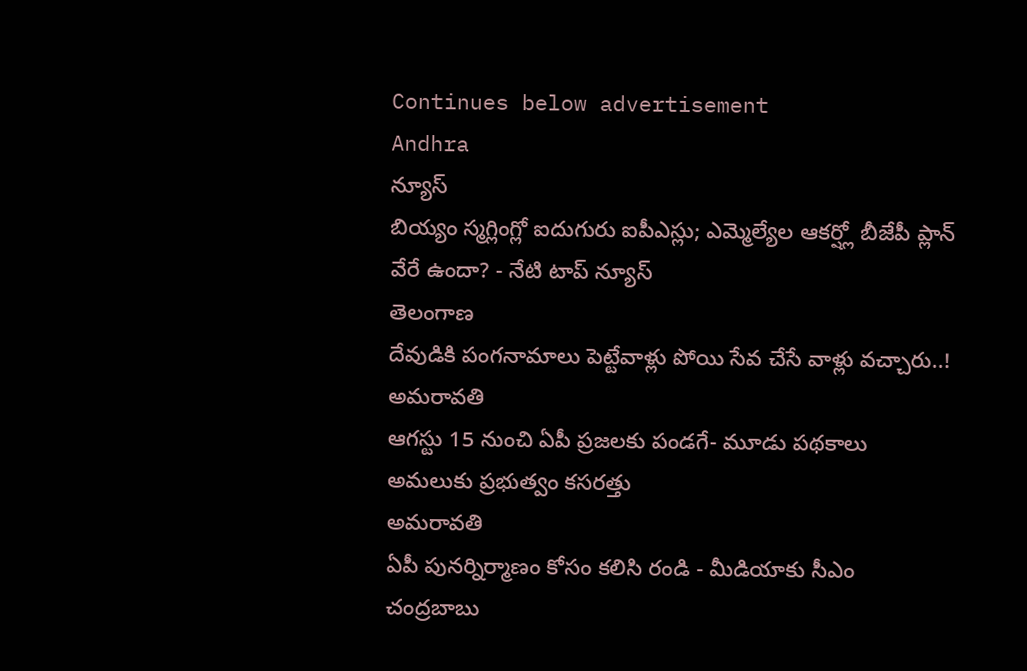Continues below advertisement
Andhra
న్యూస్
బియ్యం స్మగ్లింగ్లో ఐదుగురు ఐపీఎస్లు; ఎమ్మెల్యేల ఆకర్ష్లో బీజేపీ ప్లాన్ వేరే ఉందా? - నేటి టాప్ న్యూస్
తెలంగాణ
దేవుడికి పంగనామాలు పెట్టేవాళ్లు పోయి సేవ చేసే వాళ్లు వచ్చారు..!
అమరావతి
ఆగస్టు 15 నుంచి ఏపీ ప్రజలకు పండగే- మూడు పథకాలు అమలుకు ప్రభుత్వం కసరత్తు
అమరావతి
ఏపీ పునర్నిర్మాణం కోసం కలిసి రండి - మీడియాకు సీఎం చంద్రబాబు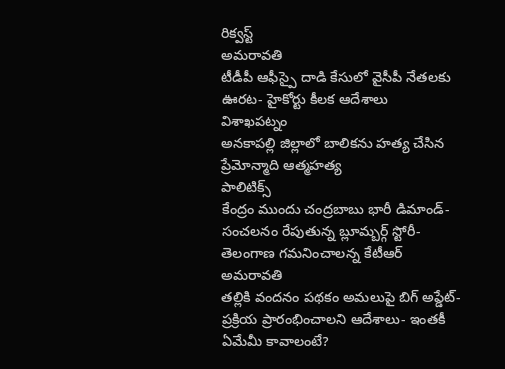రిక్వస్ట్
అమరావతి
టీడీపీ ఆఫీస్పై దాడి కేసులో వైసీపీ నేతలకు ఊరట- హైకోర్టు కీలక ఆదేశాలు
విశాఖపట్నం
అనకాపల్లి జిల్లాలో బాలికను హత్య చేసిన ప్రేమోన్మాది ఆత్మహత్య
పాలిటిక్స్
కేంద్రం ముందు చంద్రబాబు భారీ డిమాండ్- సంచలనం రేపుతున్న బ్లూమ్బర్గ్ స్టోరీ- తెలంగాణ గమనించాలన్న కేటీఆర్
అమరావతి
తల్లికి వందనం పథకం అమలుపై బిగ్ అప్డేట్- ప్రక్రియ ప్రారంభించాలని ఆదేశాలు- ఇంతకీ ఏమేమీ కావాలంటే?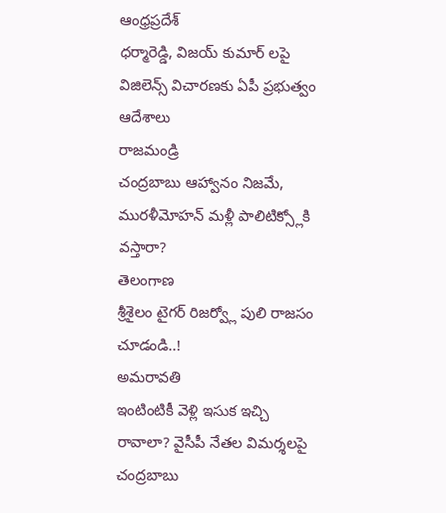ఆంధ్రప్రదేశ్
ధర్మారెడ్డి, విజయ్ కుమార్ లపై విజిలెన్స్ విచారణకు ఏపీ ప్రభుత్వం ఆదేశాలు
రాజమండ్రి
చంద్రబాబు ఆహ్వానం నిజమే, మురళీమోహన్ మళ్లీ పాలిటిక్స్లోకి వస్తారా?
తెలంగాణ
శ్రీశైలం టైగర్ రిజర్వ్లో పులి రాజసం చూడండి..!
అమరావతి
ఇంటింటికీ వెళ్లి ఇసుక ఇచ్చి రావాలా? వైసీపీ నేతల విమర్శలపై చంద్రబాబు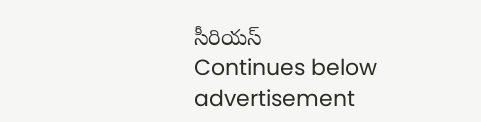సీరియస్
Continues below advertisement